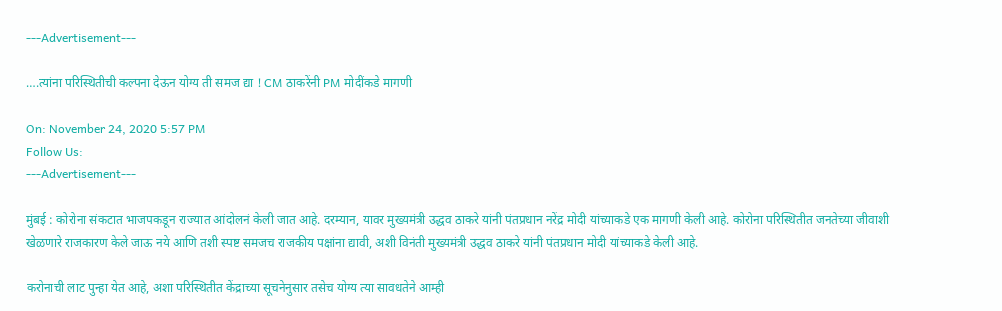---Advertisement---

….त्यांना परिस्थितीची कल्पना देऊन योग्य ती समज द्या ! CM ठाकरेंनी PM मोदींकडे मागणी

On: November 24, 2020 5:57 PM
Follow Us:
---Advertisement---

मुंबई : कोरोना संकटात भाजपकडून राज्यात आंदोलनं केली जात आहे. दरम्यान, यावर मुख्यमंत्री उद्धव ठाकरे यांनी पंतप्रधान नरेंद्र मोदी यांच्याकडे एक मागणी केली आहे. कोरोना परिस्थितीत जनतेच्या जीवाशी खेळणारे राजकारण केले जाऊ नये आणि तशी स्पष्ट समजच राजकीय पक्षांना द्यावी, अशी विनंती मुख्यमंत्री उद्धव ठाकरे यांनी पंतप्रधान मोदी यांच्याकडे केली आहे.

करोनाची लाट पुन्हा येत आहे, अशा परिस्थितीत केंद्राच्या सूचनेनुसार तसेच योग्य त्या सावधतेने आम्ही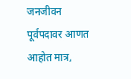जनजीवन पूर्वपदावर आणत आहोत मात्र,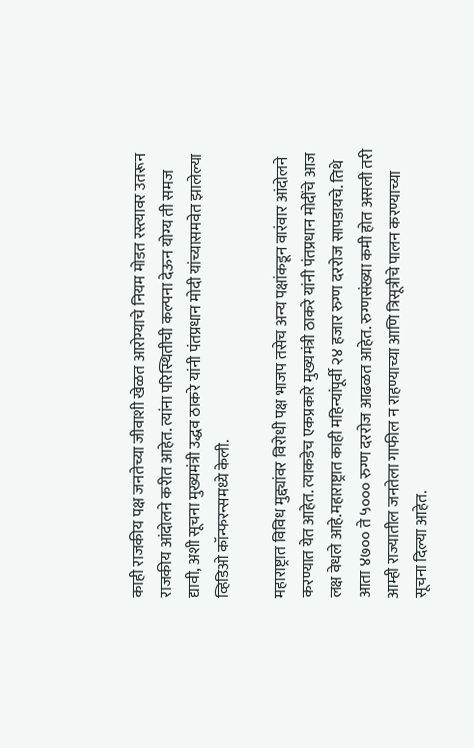काही राजकीय पक्ष जनतेच्या जीवाशी खेळत आरोग्याचे नियम मोडत रस्त्यावर उतरून राजकीय आंदोलने करीत आहेत. त्यांना परिस्थितीची कल्पना देऊन योग्य ती समज द्यावी, अशी सूचना मुख्यमंत्री उद्धव ठाकरे यांनी पंतप्रधान मोदी यांच्यासमवेत झालेल्या व्हिडिओ कॉन्फरन्समध्ये केली.

महाराष्ट्रात विविध मुद्द्यांवर विरोधी पक्ष भाजप तसेच अन्य पक्षांकडून वारंवार आंदोलने करण्यात येत आहेत. त्याकडेच एकप्रकारे मुख्यमंत्री ठाकरे यांनी पंतप्रधान मोदींचे आज लक्ष वेधले आहे.महाराष्ट्रात काही महिन्यांपूर्वी २४ हजार रुग्ण दररोज सापडायचे. तिथे आता ४७०० ते ५००० रुग्ण दररोज आढळत आहेत. रुग्णसंख्या कमी होत असली तरी आम्ही राज्यातील जनतेला गाफील न राहण्याच्या आणि त्रिसूत्रीचे पालन करण्याच्या सूचना दिल्या आहेत.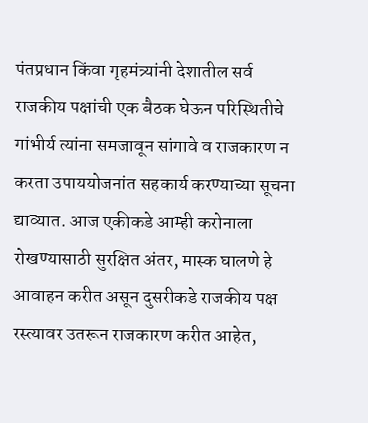पंतप्रधान किंवा गृहमंत्र्यांनी देशातील सर्व राजकीय पक्षांची एक बैठक घेऊन परिस्थितीचे गांभीर्य त्यांना समजावून सांगावे व राजकारण न करता उपाययोजनांत सहकार्य करण्याच्या सूचना द्याव्यात. आज एकीकडे आम्ही करोनाला रोखण्यासाठी सुरक्षित अंतर, मास्क घालणे हे आवाहन करीत असून दुसरीकडे राजकीय पक्ष रस्त्यावर उतरून राजकारण करीत आहेत,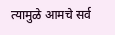त्यामुळे आमचे सर्व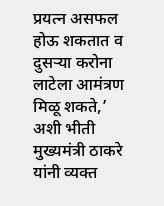प्रयत्न असफल होऊ शकतात व दुसऱ्या करोना लाटेला आमंत्रण मिळू शकते,’ अशी भीती मुख्यमंत्री ठाकरे यांनी व्यक्त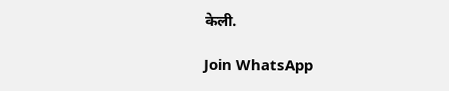केली.

Join WhatsApp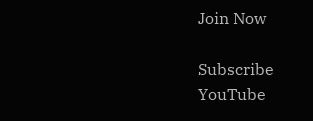Join Now

Subscribe YouTube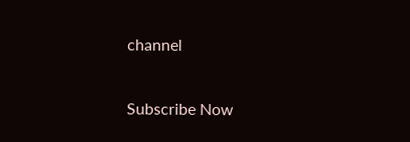channel

Subscribe Now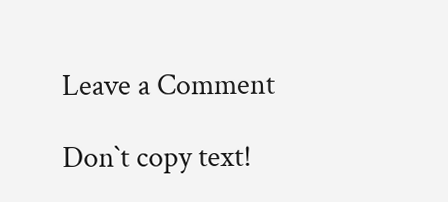Leave a Comment

Don`t copy text!